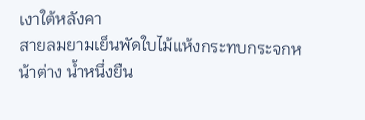เงาใต้หลังคา
สายลมยามเย็นพัดใบไม้แห้งกระทบกระจกหน้าต่าง น้ำหนึ่งยืน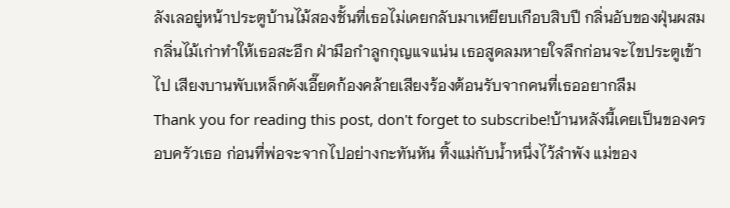ลังเลอยู่หน้าประตูบ้านไม้สองชั้นที่เธอไม่เคยกลับมาเหยียบเกือบสิบปี กลิ่นอับของฝุ่นผสมกลิ่นไม้เก่าทำให้เธอสะอึก ฝ่ามือกำลูกกุญแจแน่น เธอสูดลมหายใจลึกก่อนจะไขประตูเข้าไป เสียงบานพับเหล็กดังเอี๊ยดก้องคล้ายเสียงร้องต้อนรับจากคนที่เธออยากลืม
Thank you for reading this post, don't forget to subscribe!บ้านหลังนี้เคยเป็นของครอบครัวเธอ ก่อนที่พ่อจะจากไปอย่างกะทันหัน ทิ้งแม่กับน้ำหนึ่งไว้ลำพัง แม่ของ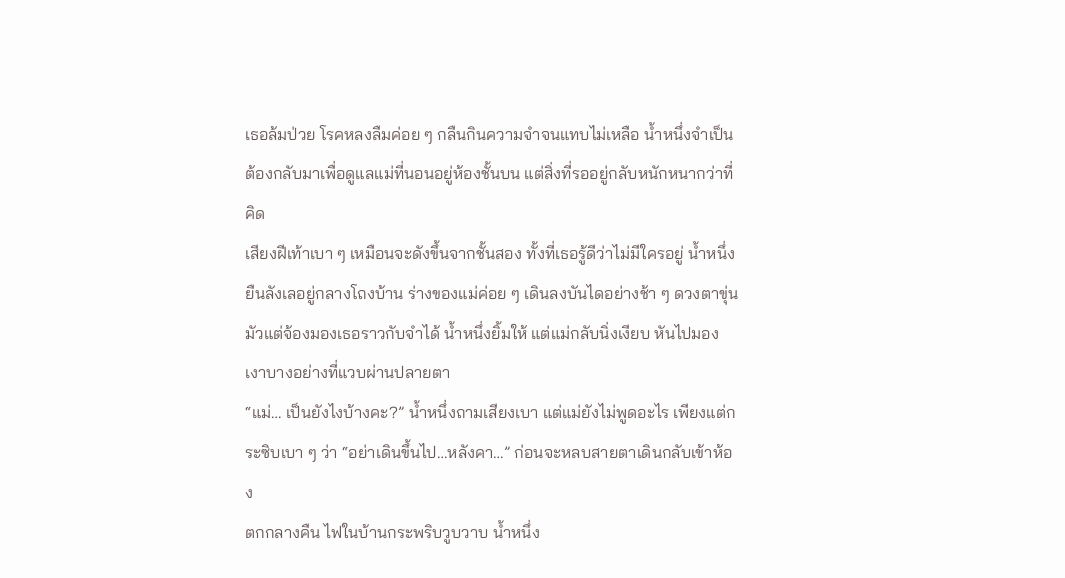เธอล้มป่วย โรคหลงลืมค่อย ๆ กลืนกินความจำจนแทบไม่เหลือ น้ำหนึ่งจำเป็นต้องกลับมาเพื่อดูแลแม่ที่นอนอยู่ห้องชั้นบน แต่สิ่งที่รออยู่กลับหนักหนากว่าที่คิด
เสียงฝีเท้าเบา ๆ เหมือนจะดังขึ้นจากชั้นสอง ทั้งที่เธอรู้ดีว่าไม่มีใครอยู่ น้ำหนึ่งยืนลังเลอยู่กลางโถงบ้าน ร่างของแม่ค่อย ๆ เดินลงบันไดอย่างช้า ๆ ดวงตาขุ่นมัวแต่จ้องมองเธอราวกับจำได้ น้ำหนึ่งยิ้มให้ แต่แม่กลับนิ่งเงียบ หันไปมองเงาบางอย่างที่แวบผ่านปลายตา
“แม่… เป็นยังไงบ้างคะ?” น้ำหนึ่งถามเสียงเบา แต่แม่ยังไม่พูดอะไร เพียงแต่กระซิบเบา ๆ ว่า “อย่าเดินขึ้นไป…หลังคา…” ก่อนจะหลบสายตาเดินกลับเข้าห้อง
ตกกลางคืน ไฟในบ้านกระพริบวูบวาบ น้ำหนึ่ง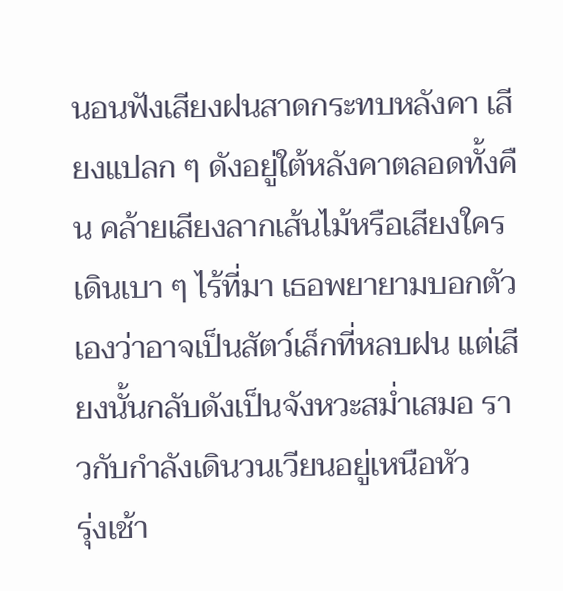นอนฟังเสียงฝนสาดกระทบหลังคา เสียงแปลก ๆ ดังอยู่ใต้หลังคาตลอดทั้งคืน คล้ายเสียงลากเส้นไม้หรือเสียงใครเดินเบา ๆ ไร้ที่มา เธอพยายามบอกตัวเองว่าอาจเป็นสัตว์เล็กที่หลบฝน แต่เสียงนั้นกลับดังเป็นจังหวะสม่ำเสมอ ราวกับกำลังเดินวนเวียนอยู่เหนือหัว
รุ่งเช้า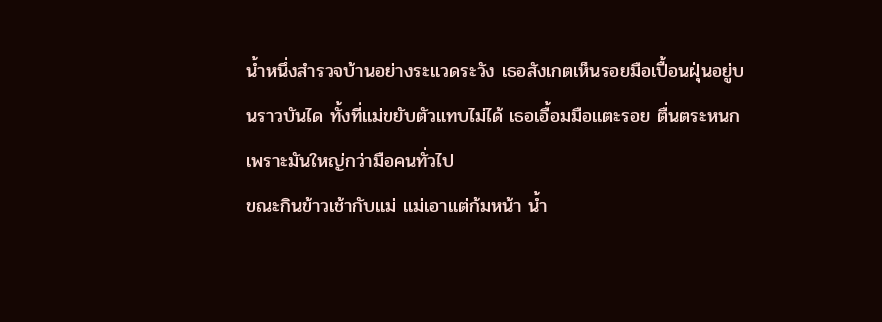น้ำหนึ่งสำรวจบ้านอย่างระแวดระวัง เธอสังเกตเห็นรอยมือเปื้อนฝุ่นอยู่บนราวบันได ทั้งที่แม่ขยับตัวแทบไม่ได้ เธอเอื้อมมือแตะรอย ตื่นตระหนกเพราะมันใหญ่กว่ามือคนทั่วไป
ขณะกินข้าวเช้ากับแม่ แม่เอาแต่ก้มหน้า น้ำ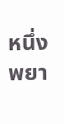หนึ่งพยา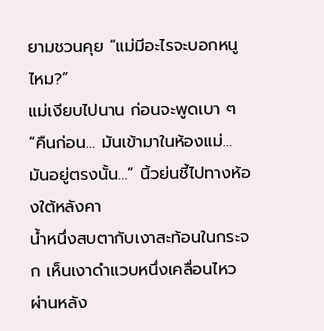ยามชวนคุย “แม่มีอะไรจะบอกหนูไหม?”
แม่เงียบไปนาน ก่อนจะพูดเบา ๆ “คืนก่อน… มันเข้ามาในห้องแม่… มันอยู่ตรงนั้น…” นิ้วย่นชี้ไปทางห้องใต้หลังคา
น้ำหนึ่งสบตากับเงาสะท้อนในกระจก เห็นเงาดำแวบหนึ่งเคลื่อนไหวผ่านหลัง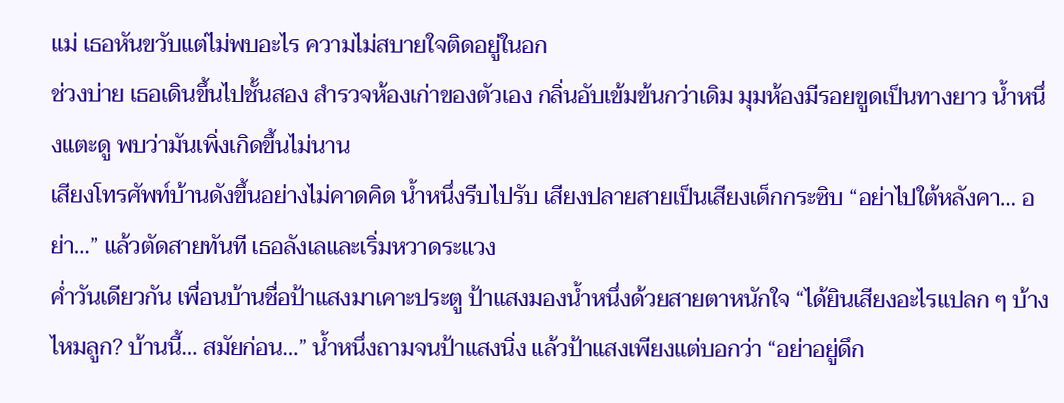แม่ เธอหันขวับแต่ไม่พบอะไร ความไม่สบายใจติดอยู่ในอก
ช่วงบ่าย เธอเดินขึ้นไปชั้นสอง สำรวจห้องเก่าของตัวเอง กลิ่นอับเข้มข้นกว่าเดิม มุมห้องมีรอยขูดเป็นทางยาว น้ำหนึ่งแตะดู พบว่ามันเพิ่งเกิดขึ้นไม่นาน
เสียงโทรศัพท์บ้านดังขึ้นอย่างไม่คาดคิด น้ำหนึ่งรีบไปรับ เสียงปลายสายเป็นเสียงเด็กกระซิบ “อย่าไปใต้หลังคา… อย่า…” แล้วตัดสายทันที เธอลังเลและเริ่มหวาดระแวง
ค่ำวันเดียวกัน เพื่อนบ้านชื่อป้าแสงมาเคาะประตู ป้าแสงมองน้ำหนึ่งด้วยสายตาหนักใจ “ได้ยินเสียงอะไรแปลก ๆ บ้างไหมลูก? บ้านนี้… สมัยก่อน…” น้ำหนึ่งถามจนป้าแสงนิ่ง แล้วป้าแสงเพียงแต่บอกว่า “อย่าอยู่ดึก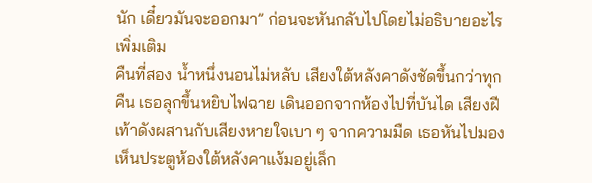นัก เดี๋ยวมันจะออกมา” ก่อนจะหันกลับไปโดยไม่อธิบายอะไรเพิ่มเติม
คืนที่สอง น้ำหนึ่งนอนไม่หลับ เสียงใต้หลังคาดังชัดขึ้นกว่าทุกคืน เธอลุกขึ้นหยิบไฟฉาย เดินออกจากห้องไปที่บันได เสียงฝีเท้าดังผสานกับเสียงหายใจเบา ๆ จากความมืด เธอหันไปมอง เห็นประตูห้องใต้หลังคาแง้มอยู่เล็ก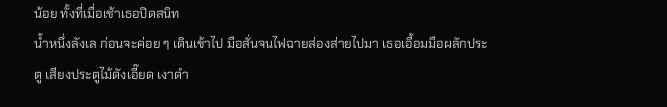น้อย ทั้งที่เมื่อเช้าเธอปิดสนิท
น้ำหนึ่งลังเล ก่อนจะค่อย ๆ เดินเข้าไป มือสั่นจนไฟฉายส่องส่ายไปมา เธอเอื้อมมือผลักประตู เสียงประตูไม้ดังเอี๊ยด เงาดำ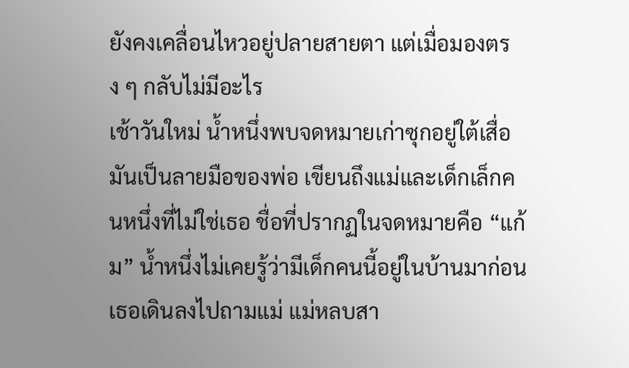ยังคงเคลื่อนไหวอยู่ปลายสายตา แต่เมื่อมองตรง ๆ กลับไม่มีอะไร
เช้าวันใหม่ น้ำหนึ่งพบจดหมายเก่าซุกอยู่ใต้เสื่อ มันเป็นลายมือของพ่อ เขียนถึงแม่และเด็กเล็กคนหนึ่งที่ไม่ใช่เธอ ชื่อที่ปรากฏในจดหมายคือ “แก้ม” น้ำหนึ่งไม่เคยรู้ว่ามีเด็กคนนี้อยู่ในบ้านมาก่อน
เธอเดินลงไปถามแม่ แม่หลบสา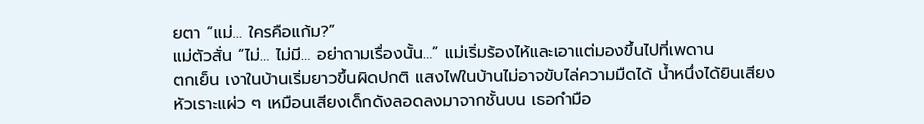ยตา “แม่… ใครคือแก้ม?”
แม่ตัวสั่น “ไม่… ไม่มี… อย่าถามเรื่องนั้น…” แม่เริ่มร้องไห้และเอาแต่มองขึ้นไปที่เพดาน
ตกเย็น เงาในบ้านเริ่มยาวขึ้นผิดปกติ แสงไฟในบ้านไม่อาจขับไล่ความมืดได้ น้ำหนึ่งได้ยินเสียงหัวเราะแผ่ว ๆ เหมือนเสียงเด็กดังลอดลงมาจากชั้นบน เธอกำมือ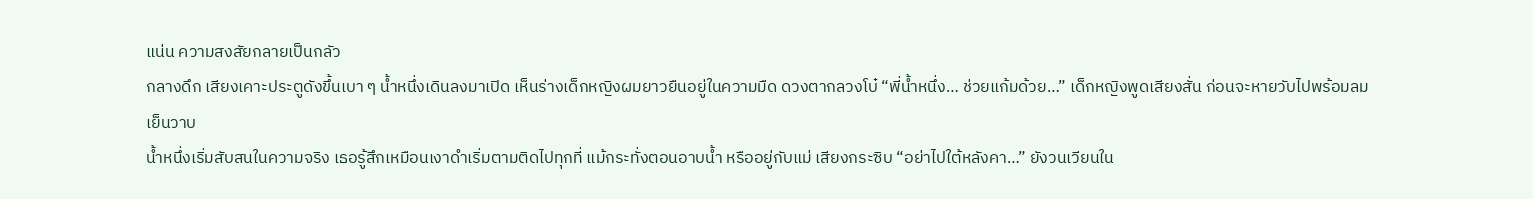แน่น ความสงสัยกลายเป็นกลัว
กลางดึก เสียงเคาะประตูดังขึ้นเบา ๆ น้ำหนึ่งเดินลงมาเปิด เห็นร่างเด็กหญิงผมยาวยืนอยู่ในความมืด ดวงตากลวงโบ๋ “พี่น้ำหนึ่ง… ช่วยแก้มด้วย…” เด็กหญิงพูดเสียงสั่น ก่อนจะหายวับไปพร้อมลมเย็นวาบ
น้ำหนึ่งเริ่มสับสนในความจริง เธอรู้สึกเหมือนเงาดำเริ่มตามติดไปทุกที่ แม้กระทั่งตอนอาบน้ำ หรืออยู่กับแม่ เสียงกระซิบ “อย่าไปใต้หลังคา…” ยังวนเวียนใน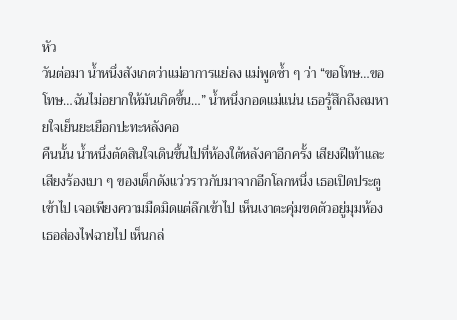หัว
วันต่อมา น้ำหนึ่งสังเกตว่าแม่อาการแย่ลง แม่พูดซ้ำ ๆ ว่า “ขอโทษ…ขอโทษ…ฉันไม่อยากให้มันเกิดขึ้น…” น้ำหนึ่งกอดแม่แน่น เธอรู้สึกถึงลมหายใจเย็นยะเยือกปะทะหลังคอ
คืนนั้น น้ำหนึ่งตัดสินใจเดินขึ้นไปที่ห้องใต้หลังคาอีกครั้ง เสียงฝีเท้าและเสียงร้องเบา ๆ ของเด็กดังแว่วราวกับมาจากอีกโลกหนึ่ง เธอเปิดประตูเข้าไป เจอเพียงความมืดมิดแต่ลึกเข้าไป เห็นเงาตะคุ่มขดตัวอยู่มุมห้อง
เธอส่องไฟฉายไป เห็นกล่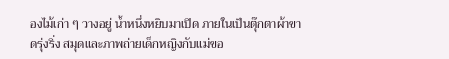องไม้เก่า ๆ วางอยู่ น้ำหนึ่งหยิบมาเปิด ภายในเป็นตุ๊กตาผ้าขาดรุ่งริ่ง สมุดและภาพถ่ายเด็กหญิงกับแม่ขอ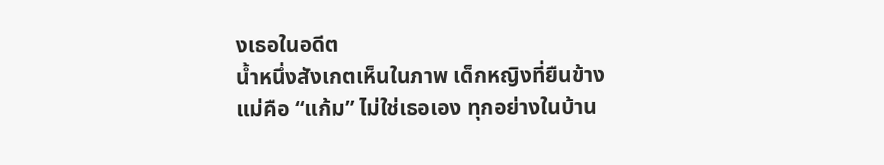งเธอในอดีต
น้ำหนึ่งสังเกตเห็นในภาพ เด็กหญิงที่ยืนข้างแม่คือ “แก้ม” ไม่ใช่เธอเอง ทุกอย่างในบ้าน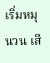เริ่มหมุนวน เสี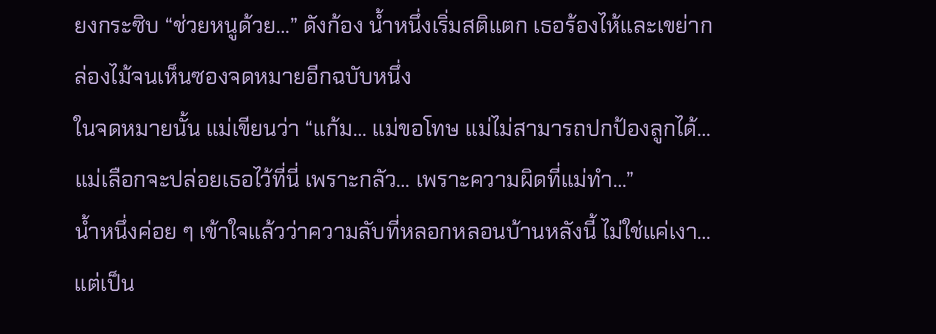ยงกระซิบ “ช่วยหนูด้วย…” ดังก้อง น้ำหนึ่งเริ่มสติแตก เธอร้องไห้และเขย่ากล่องไม้จนเห็นซองจดหมายอีกฉบับหนึ่ง
ในจดหมายนั้น แม่เขียนว่า “แก้ม… แม่ขอโทษ แม่ไม่สามารถปกป้องลูกได้… แม่เลือกจะปล่อยเธอไว้ที่นี่ เพราะกลัว… เพราะความผิดที่แม่ทำ…”
น้ำหนึ่งค่อย ๆ เข้าใจแล้วว่าความลับที่หลอกหลอนบ้านหลังนี้ ไม่ใช่แค่เงา… แต่เป็น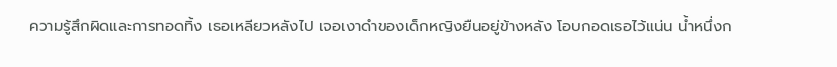ความรู้สึกผิดและการทอดทิ้ง เธอเหลียวหลังไป เจอเงาดำของเด็กหญิงยืนอยู่ข้างหลัง โอบกอดเธอไว้แน่น น้ำหนึ่งก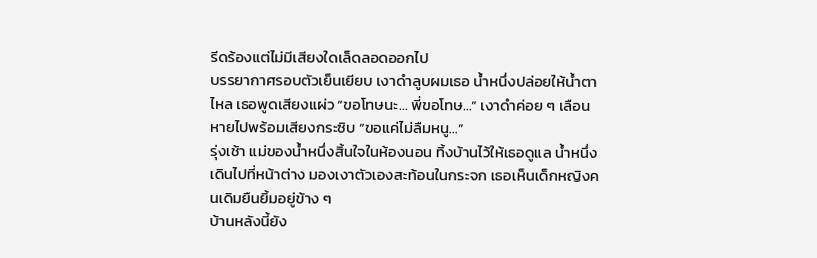รีดร้องแต่ไม่มีเสียงใดเล็ดลอดออกไป
บรรยากาศรอบตัวเย็นเยียบ เงาดำลูบผมเธอ น้ำหนึ่งปล่อยให้น้ำตาไหล เธอพูดเสียงแผ่ว “ขอโทษนะ… พี่ขอโทษ…” เงาดำค่อย ๆ เลือนหายไปพร้อมเสียงกระซิบ “ขอแค่ไม่ลืมหนู…”
รุ่งเช้า แม่ของน้ำหนึ่งสิ้นใจในห้องนอน ทิ้งบ้านไว้ให้เธอดูแล น้ำหนึ่งเดินไปที่หน้าต่าง มองเงาตัวเองสะท้อนในกระจก เธอเห็นเด็กหญิงคนเดิมยืนยิ้มอยู่ข้าง ๆ
บ้านหลังนี้ยัง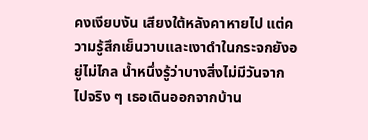คงเงียบงัน เสียงใต้หลังคาหายไป แต่ความรู้สึกเย็นวาบและเงาดำในกระจกยังอยู่ไม่ไกล น้ำหนึ่งรู้ว่าบางสิ่งไม่มีวันจากไปจริง ๆ เธอเดินออกจากบ้าน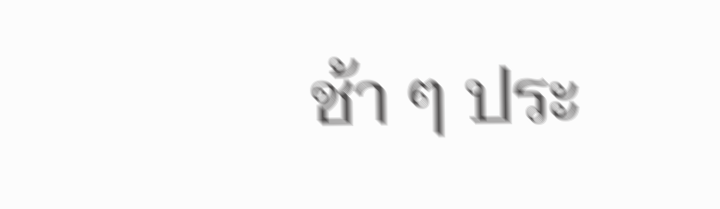ช้า ๆ ประ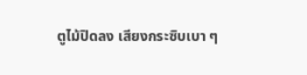ตูไม้ปิดลง เสียงกระซิบเบา ๆ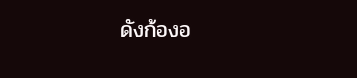ดังก้องอ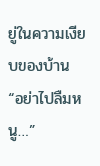ยู่ในความเงียบของบ้าน “อย่าไปลืมหนู…”